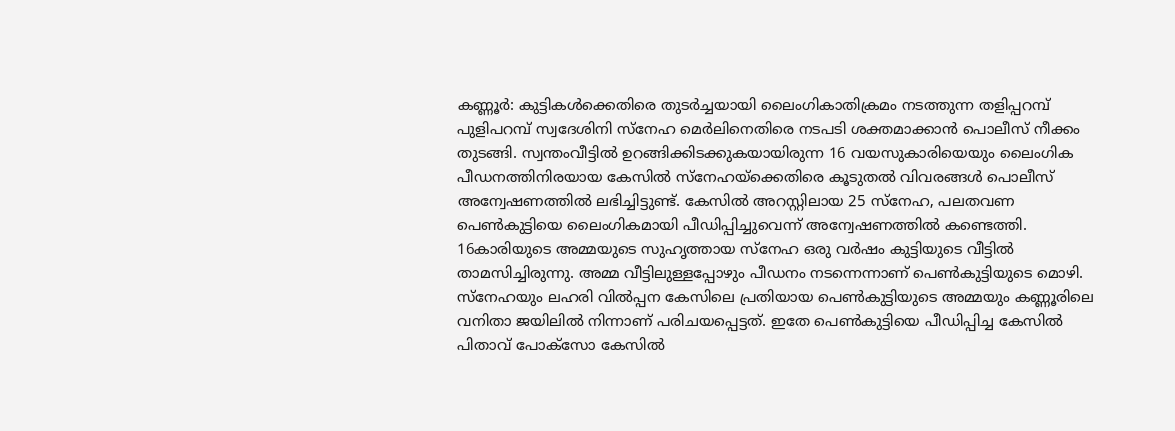കണ്ണൂർ: കുട്ടികൾക്കെതിരെ തുടർച്ചയായി ലൈംഗികാതിക്രമം നടത്തുന്ന തളിപ്പറമ്പ് പുളിപറമ്പ് സ്വദേശിനി സ്നേഹ മെർലിനെതിരെ നടപടി ശക്തമാക്കാൻ പൊലീസ് നീക്കം തുടങ്ങി. സ്വന്തംവീട്ടിൽ ഉറങ്ങിക്കിടക്കുകയായിരുന്ന 16 വയസുകാരിയെയും ലൈംഗിക പീഡനത്തിനിരയായ കേസിൽ സ്നേഹയ്ക്കെതിരെ കൂടുതൽ വിവരങ്ങൾ പൊലീസ് അന്വേഷണത്തിൽ ലഭിച്ചിട്ടുണ്ട്. കേസിൽ അറസ്റ്റിലായ 25 സ്നേഹ, പലതവണ പെൺകുട്ടിയെ ലൈംഗികമായി പീഡിപ്പിച്ചുവെന്ന് അന്വേഷണത്തിൽ കണ്ടെത്തി. 16കാരിയുടെ അമ്മയുടെ സുഹൃത്തായ സ്നേഹ ഒരു വർഷം കുട്ടിയുടെ വീട്ടിൽ താമസിച്ചിരുന്നു. അമ്മ വീട്ടിലുള്ളപ്പോഴും പീഡനം നടന്നെന്നാണ് പെൺകുട്ടിയുടെ മൊഴി. സ്നേഹയും ലഹരി വിൽപ്പന കേസിലെ പ്രതിയായ പെൺകുട്ടിയുടെ അമ്മയും കണ്ണൂരിലെ വനിതാ ജയിലിൽ നിന്നാണ് പരിചയപ്പെട്ടത്. ഇതേ പെൺകുട്ടിയെ പീഡിപ്പിച്ച കേസിൽ പിതാവ് പോക്സോ കേസിൽ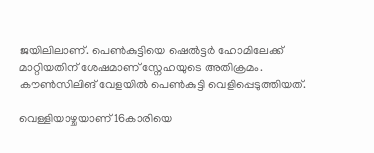ജയിലിലാണ്. പെൺകുട്ടിയെ ഷെൽട്ടർ ഹോമിലേക്ക് മാറ്റിയതിന് ശേഷമാണ് സ്നേഹയുടെ അതിക്രമം. കൗൺസിലിങ് വേളയിൽ പെൺകുട്ടി വെളിപ്പെടുത്തിയത്.

വെള്ളിയാഴ്ചയാണ് 16കാരിയെ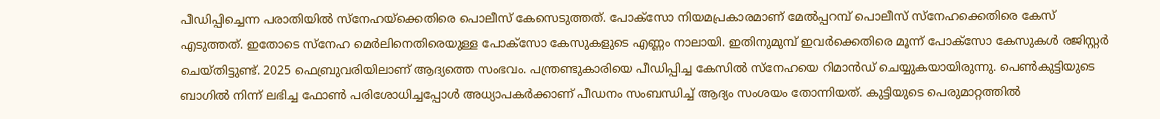പീഡിപ്പിച്ചെന്ന പരാതിയിൽ സ്നേഹയ്ക്കെതിരെ പൊലീസ് കേസെടുത്തത്. പോക്സോ നിയമപ്രകാരമാണ് മേൽപ്പറമ്പ് പൊലീസ് സ്നേഹക്കെതിരെ കേസ് എടുത്തത്. ഇതോടെ സ്നേഹ മെർലിനെതിരെയുള്ള പോക്സോ കേസുകളുടെ എണ്ണം നാലായി. ഇതിനുമുമ്പ് ഇവർക്കെതിരെ മൂന്ന് പോക്സോ കേസുകൾ രജിസ്റ്റർ ചെയ്തിട്ടുണ്ട്. 2025 ഫെബ്രുവരിയിലാണ് ആദ്യത്തെ സംഭവം. പന്ത്രണ്ടുകാരിയെ പീഡിപ്പിച്ച കേസിൽ സ്നേഹയെ റിമാൻഡ് ചെയ്യുകയായിരുന്നു. പെൺകുട്ടിയുടെ ബാഗിൽ നിന്ന് ലഭിച്ച ഫോൺ പരിശോധിച്ചപ്പോൾ അധ്യാപകർക്കാണ് പീഡനം സംബന്ധിച്ച് ആദ്യം സംശയം തോന്നിയത്. കുട്ടിയുടെ പെരുമാറ്റത്തിൽ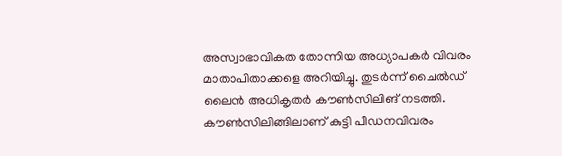അസ്വാഭാവികത തോന്നിയ അധ്യാപകർ വിവരം മാതാപിതാക്കളെ അറിയിച്ചു. തുടർന്ന് ചൈൽഡ് ലൈൻ അധികൃതർ കൗൺസിലിങ് നടത്തി. കൗൺസിലിങ്ങിലാണ് കുട്ടി പീഡനവിവരം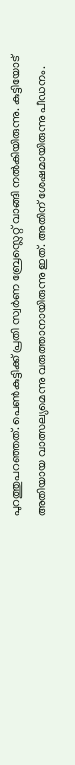പുറത്തുപറഞ്ഞത്. പെൺകുട്ടിക്ക് പ്രതി സ്വർണ ബ്രേസ്ലെറ്റ് വാങ്ങി നൽകിയിരുന്നു. കുട്ടിയോട് അതിയായ വാത്സല്യമെന്നു വരുത്താനായിരുന്നു ഇത്. അതിന് ശേഷമായിരുന്നു പീഡനം.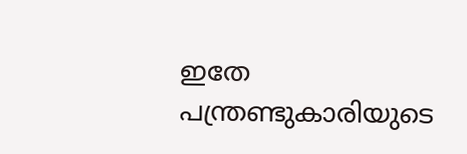ഇതേ പന്ത്രണ്ടുകാരിയുടെ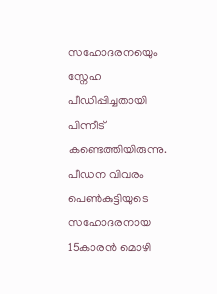സഹോദരനയെും സ്നേഹ പീഡിപ്പിച്ചതായി പിന്നീട് കണ്ടെത്തിയിരുന്നു. പീഡന വിവരം പെൺകുട്ടിയുടെ സഹോദരനായ 15കാരൻ മൊഴി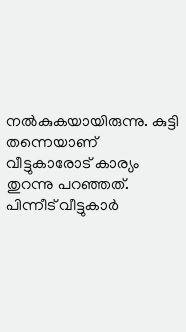നൽകുകയായിരുന്നു. കുട്ടി തന്നെയാണ് വീട്ടുകാരോട് കാര്യം തുറന്നു പറഞ്ഞത്. പിന്നീട് വീട്ടുകാർ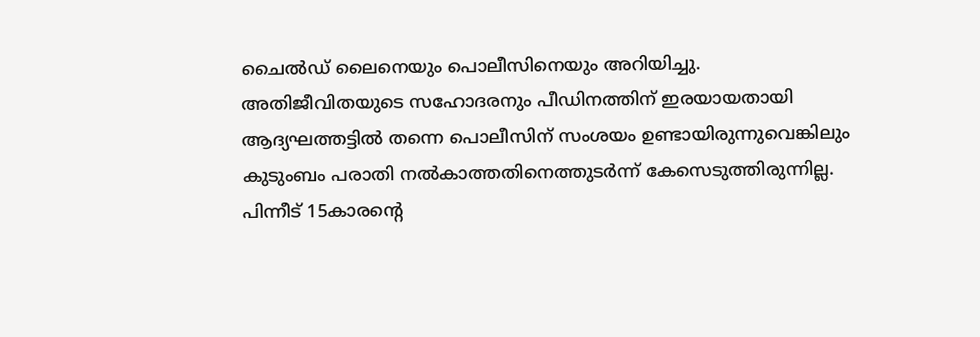ചൈൽഡ് ലൈനെയും പൊലീസിനെയും അറിയിച്ചു. അതിജീവിതയുടെ സഹോദരനും പീഡിനത്തിന് ഇരയായതായി ആദ്യഘത്തട്ടിൽ തന്നെ പൊലീസിന് സംശയം ഉണ്ടായിരുന്നുവെങ്കിലും കുടുംബം പരാതി നൽകാത്തതിനെത്തുടർന്ന് കേസെടുത്തിരുന്നില്ല. പിന്നീട് 15കാരന്റെ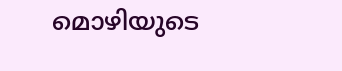മൊഴിയുടെ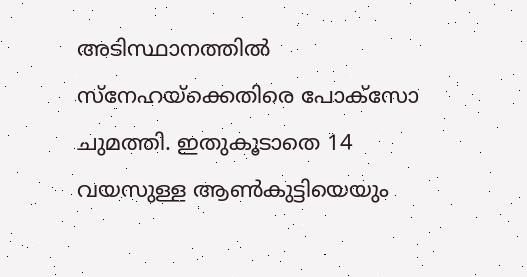അടിസ്ഥാനത്തിൽ സ്നേഹയ്ക്കെതിരെ പോക്സോ ചുമത്തി. ഇതുകൂടാതെ 14 വയസുള്ള ആൺകുട്ടിയെയും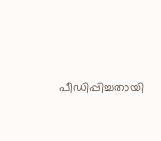പീഡിപ്പിച്ചതായി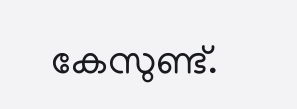കേസുണ്ട്.